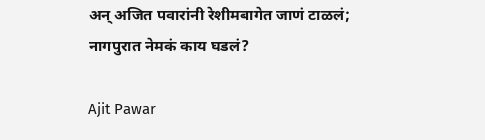अन् अजित पवारांनी रेशीमबागेत जाणं टाळलं; नागपुरात नेमकं काय घडलं?

Ajit Pawar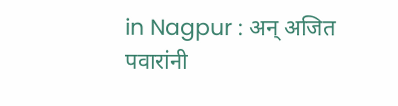in Nagpur : अन् अजित पवारांनी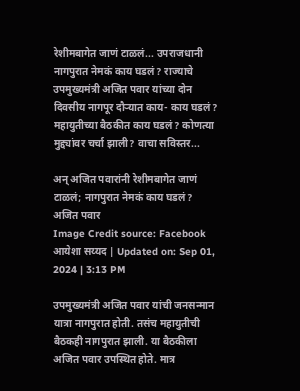रेशीमबागेत जाणं टाळलं... उपराजधानी नागपुरात नेमकं काय घडलं? राज्याचे उपमुख्यमंत्री अजित पवार यांच्या दोन दिवसीय नागपूर दौऱ्यात काय- काय घडलं? महायुतीच्या बैठकीत काय घडलं? कोणत्या मुद्द्यांवर चर्चा झाली? वाचा सविस्तर...

अन् अजित पवारांनी रेशीमबागेत जाणं टाळलं; नागपुरात नेमकं काय घडलं?
अजित पवार
Image Credit source: Facebook
आयेशा सय्यद | Updated on: Sep 01, 2024 | 3:13 PM

उपमुख्यमंत्री अजित पवार यांची जनसन्मान यात्रा नागपुरात होती. तसंच महायुतीची बैठकही नागपुरात झाली. या बैठकीला अजित पवार उपस्थित होते. मात्र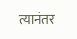त्यानंतर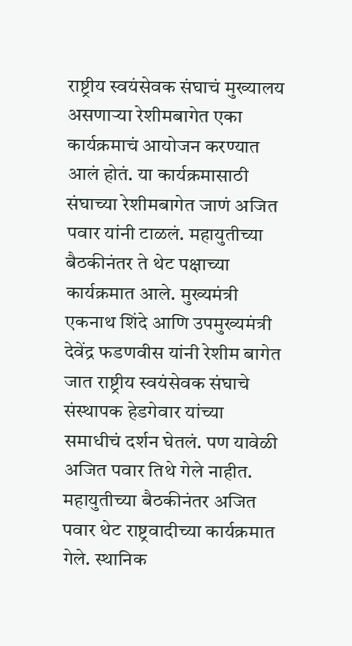राष्ट्रीय स्वयंसेवक संघाचं मुख्यालय असणाऱ्या रेशीमबागेत एका कार्यक्रमाचं आयोजन करण्यात आलं होतं. या कार्यक्रमासाठी संघाच्या रेशीमबागेत जाणं अजित पवार यांनी टाळलं. महायुतीच्या बैठकीनंतर ते थेट पक्षाच्या कार्यक्रमात आले. मुख्यमंत्री एकनाथ शिंदे आणि उपमुख्यमंत्री देवेंद्र फडणवीस यांनी रेशीम बागेत जात राष्ट्रीय स्वयंसेवक संघाचे संस्थापक हेडगेवार यांच्या समाधीचं दर्शन घेतलं. पण यावेळी अजित पवार तिथे गेले नाहीत. महायुतीच्या बैठकीनंतर अजित पवार थेट राष्ट्रवादीच्या कार्यक्रमात गेले. स्थानिक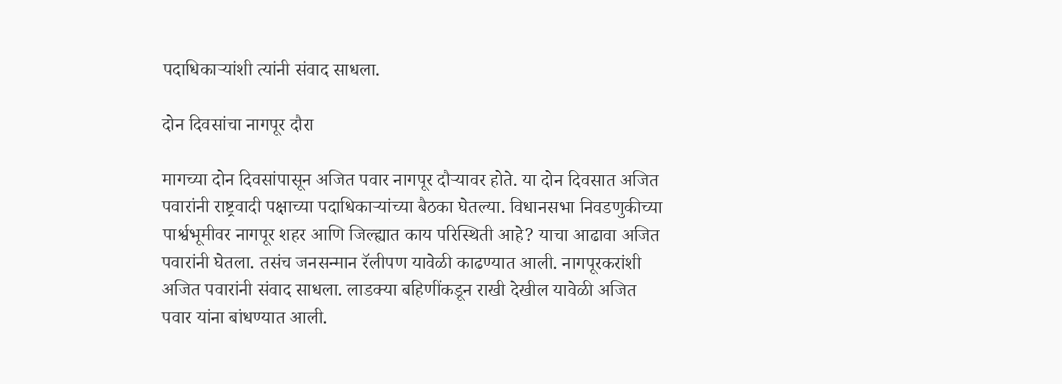पदाधिकाऱ्यांशी त्यांनी संवाद साधला.

दोन दिवसांचा नागपूर दौरा

मागच्या दोन दिवसांपासून अजित पवार नागपूर दौऱ्यावर होते. या दोन दिवसात अजित पवारांनी राष्ट्रवादी पक्षाच्या पदाधिकाऱ्यांच्या बैठका घेतल्या. विधानसभा निवडणुकीच्या पार्श्वभूमीवर नागपूर शहर आणि जिल्ह्यात काय परिस्थिती आहे? याचा आढावा अजित पवारांनी घेतला. तसंच जनसन्मान रॅलीपण यावेळी काढण्यात आली. नागपूरकरांशी अजित पवारांनी संवाद साधला. लाडक्या बहिणींकडून राखी देखील यावेळी अजित पवार यांना बांधण्यात आली.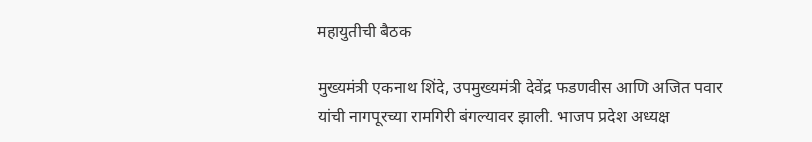महायुतीची बैठक

मुख्यमंत्री एकनाथ शिंदे, उपमुख्यमंत्री देवेंद्र फडणवीस आणि अजित पवार यांची नागपूरच्या रामगिरी बंगल्यावर झाली. भाजप प्रदेश अध्यक्ष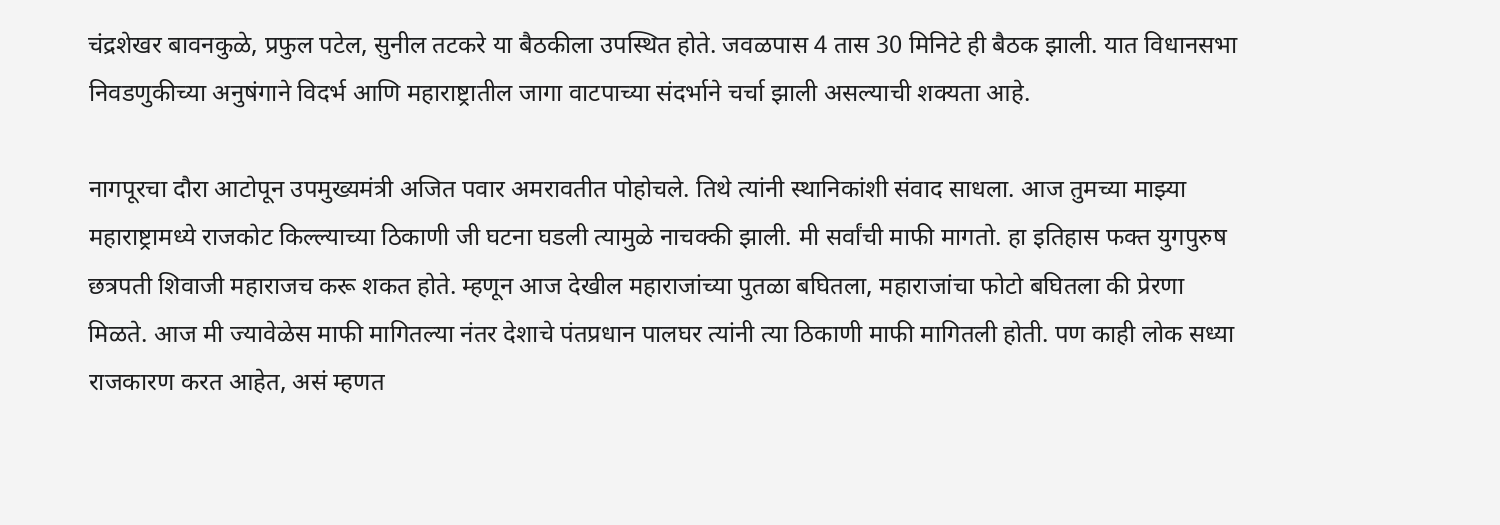चंद्रशेखर बावनकुळे, प्रफुल पटेल, सुनील तटकरे या बैठकीला उपस्थित होते. जवळपास 4 तास 30 मिनिटे ही बैठक झाली. यात विधानसभा निवडणुकीच्या अनुषंगाने विदर्भ आणि महाराष्ट्रातील जागा वाटपाच्या संदर्भाने चर्चा झाली असल्याची शक्यता आहे.

नागपूरचा दौरा आटोपून उपमुख्यमंत्री अजित पवार अमरावतीत पोहोचले. तिथे त्यांनी स्थानिकांशी संवाद साधला. आज तुमच्या माझ्या महाराष्ट्रामध्ये राजकोट किल्ल्याच्या ठिकाणी जी घटना घडली त्यामुळे नाचक्की झाली. मी सर्वांची माफी मागतो. हा इतिहास फक्त युगपुरुष छत्रपती शिवाजी महाराजच करू शकत होते. म्हणून आज देखील महाराजांच्या पुतळा बघितला, महाराजांचा फोटो बघितला की प्रेरणा मिळते. आज मी ज्यावेळेस माफी मागितल्या नंतर देशाचे पंतप्रधान पालघर त्यांनी त्या ठिकाणी माफी मागितली होती. पण काही लोक सध्या राजकारण करत आहेत, असं म्हणत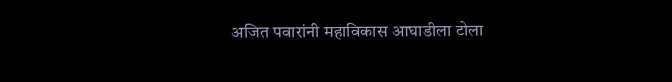अजित पवारांनी महाविकास आघाडीला टोला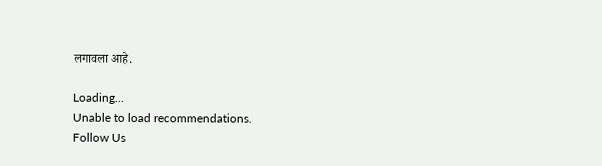लगावला आहे.

Loading...
Unable to load recommendations.
Follow Us